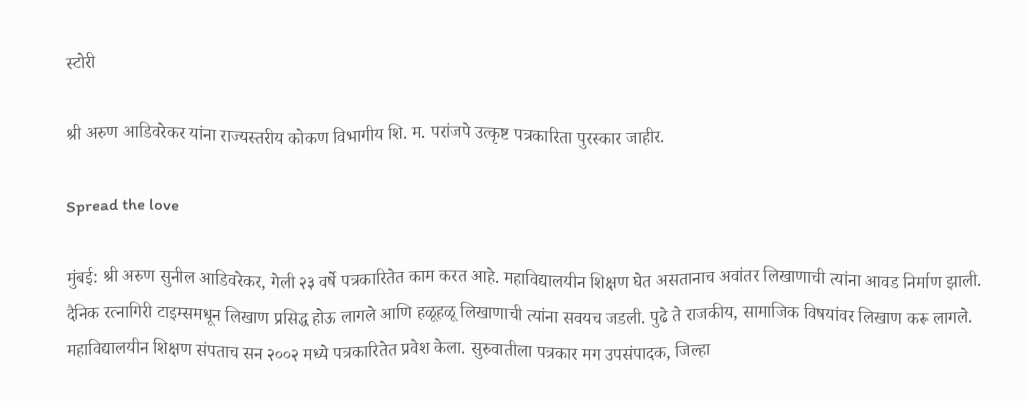स्टोरी

श्री अरुण आडिवरेकर यांना राज्यस्तरीय कोकण विभागीय शि. म. परांजपे उत्कृष्ट पत्रकारिता पुरस्कार जाहीर.

Spread the love

मुंबई: श्री अरुण सुनील आडिवरेकर, गेली २३ वर्षे पत्रकारितेत काम करत आहे. महाविद्यालयीन शिक्षण घेत असतानाच अवांतर लिखाणाची त्यांना आवड निर्माण झाली. दैनिक रत्नागिरी टाइम्समधून लिखाण प्रसिद्ध होऊ लागले आणि हळूहळू लिखाणाची त्यांना सवयच जडली. पुढे ते राजकीय, सामाजिक विषयांवर लिखाण करू लागले. महाविद्यालयीन शिक्षण संपताच सन २००२ मध्ये पत्रकारितेत प्रवेश केला. सुरुवातीला पत्रकार मग उपसंपादक, जिल्हा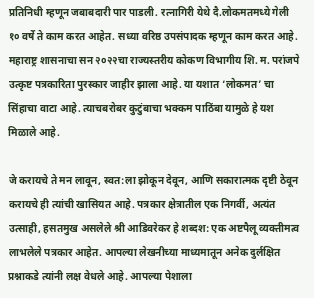प्रतिनिधी म्हणून जबाबदारी पार पाडली. रत्नागिरी येथे दै.लोकमतमध्ये गेली १० वर्षे ते काम करत आहेत. सध्या वरिष्ठ उपसंपादक म्हणून काम करत आहे. महाराष्ट्र शासनाचा सन २०२२चा राज्यस्तरीय कोकण विभागीय शि. म. परांजपे उत्कृष्ट पत्रकारिता पुरस्कार जाहीर झाला आहे. या यशात ‘लोकमत’ चा सिंहाचा वाटा आहे. त्याचबरोबर कुटुंबाचा भक्कम पाठिंबा यामुळे हे यश मिळाले आहे.

जे करायचे ते मन लावून, स्वत:ला झोकून देवून, आणि सकारात्मक दृष्टी ठेवून करायचे ही त्यांची खासियत आहे. पत्रकार क्षेत्रातील एक निगर्वी, अत्यंत उत्साही, हसतमुख असलेले श्री आडिवरेकर हे शब्दश: एक अष्टपैलू व्यक्तीमत्व लाभलेले पत्रकार आहेत. आपल्या लेखनीच्या माध्यमातून अनेक दुर्लक्षित प्रश्नाकडे त्यांनी लक्ष वेधले आहे. आपल्या पेशाला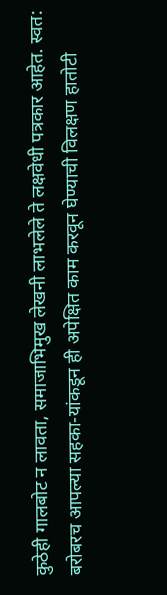कुठेही गालबोट न लावता, समाजाभिमुख लेखनी लाभलेले ते लक्षवेधी पत्रकार आहेत. स्वत: बरोबरच आपल्या सहका-यांकडून ही अपेक्षित काम करवून घेण्याची विलक्षण हातोटी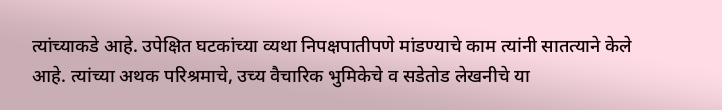त्यांच्याकडे आहे. उपेक्षित घटकांच्या व्यथा निपक्षपातीपणे मांडण्याचे काम त्यांनी सातत्याने केले आहे. त्यांच्या अथक परिश्रमाचे, उच्य वैचारिक भुमिकेचे व सडेतोड लेखनीचे या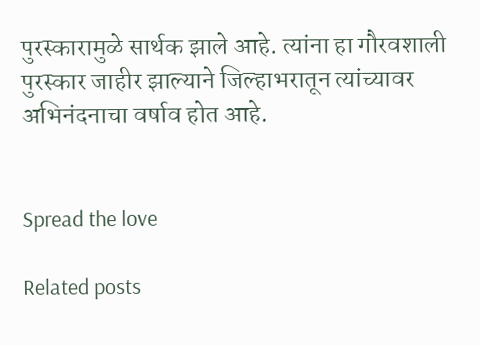पुरस्कारामुळे सार्थक झाले आहे. त्यांना हा गौरवशाली पुरस्कार जाहीर झाल्याने जिल्हाभरातून त्यांच्यावर अभिनंदनाचा वर्षाव होत आहे.


Spread the love

Related posts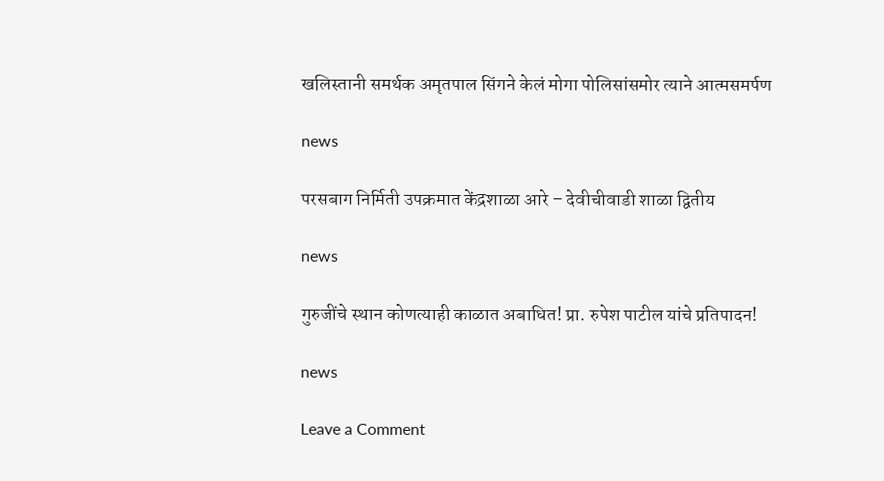खलिस्तानी समर्थक अमृतपाल सिंगने केलं मोगा पोलिसांसमोर त्याने आत्मसमर्पण

news

परसबाग निर्मिती उपक्रमात केंद्रशाळा आरे – देवीचीवाडी शाळा द्वितीय

news

गुरुजींचे स्थान कोणत्याही काळात अबाधित! प्रा. रुपेश पाटील यांचे प्रतिपादन!

news

Leave a Comment